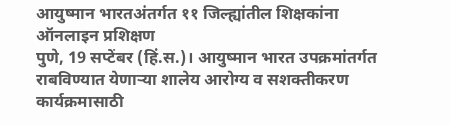आयुष्मान भारतअंतर्गत ११ जिल्ह्यांतील शिक्षकांना ऑनलाइन प्रशिक्षण
पुणे, 19 सप्टेंबर (हिं.स.)। आयुष्मान भारत उपक्रमांतर्गत राबविण्यात येणाऱ्या शालेय आरोग्य व सशक्तीकरण कार्यक्रमासाठी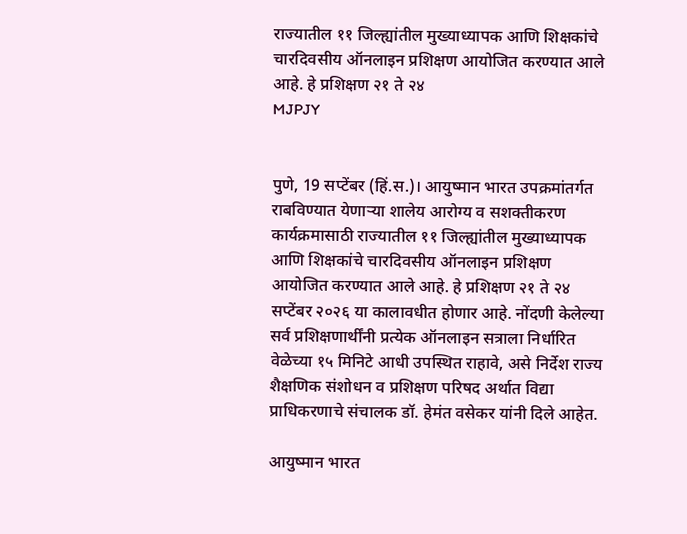राज्यातील ११ जिल्ह्यांतील मुख्याध्यापक आणि शिक्षकांचे चारदिवसीय ऑनलाइन प्रशिक्षण आयोजित करण्यात आले आहे. हे प्रशिक्षण २१ ते २४
MJPJY


पुणे, 19 सप्टेंबर (हिं.स.)। आयुष्मान भारत उपक्रमांतर्गत राबविण्यात येणाऱ्या शालेय आरोग्य व सशक्तीकरण कार्यक्रमासाठी राज्यातील ११ जिल्ह्यांतील मुख्याध्यापक आणि शिक्षकांचे चारदिवसीय ऑनलाइन प्रशिक्षण आयोजित करण्यात आले आहे. हे प्रशिक्षण २१ ते २४ सप्टेंबर २०२६ या कालावधीत होणार आहे. नोंदणी केलेल्या सर्व प्रशिक्षणार्थींनी प्रत्येक ऑनलाइन सत्राला निर्धारित वेळेच्या १५ मिनिटे आधी उपस्थित राहावे, असे निर्देश राज्य शैक्षणिक संशोधन व प्रशिक्षण परिषद अर्थात विद्या प्राधिकरणाचे संचालक डॉ. हेमंत वसेकर यांनी दिले आहेत.

आयुष्मान भारत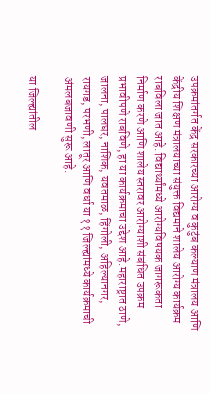उपक्रमांतर्गत केंद्र सरकारच्या आरोग्य व कुटुंब कल्याण मंत्रालय आणि केंद्रीय शिक्षण मंत्रालयाच्या संयुक्त विद्यमाने शालेय आरोग्य कार्यक्रम राबविला जात आहे. विद्यार्थ्यांमध्ये आरोग्यविषयक जागरूकता निर्माण करणे आणि शालेय स्तरावर आरोग्याशी संबंधित उपक्रम प्रभावीपणे राबविणे, हा या कार्यक्रमाचा उद्देश आहे.महाराष्ट्रात ठाणे, जालना, पालघर, नाशिक, यवतमाळ, हिंगोली, अहिल्यानगर, रायगड, परभणी, लातूर आणि वर्धा या ११ जिल्ह्यांमध्ये कार्यक्रमाची अंमलबजावणी सुरू आहे.

या जिल्ह्यांतील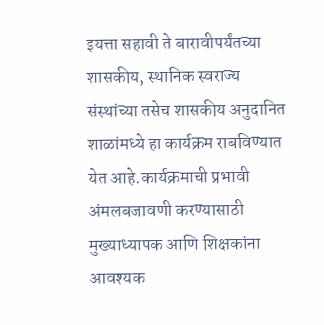इयत्ता सहावी ते बारावीपर्यंतच्या शासकीय, स्थानिक स्वराज्य संस्थांच्या तसेच शासकीय अनुदानित शाळांमध्ये हा कार्यक्रम राबविण्यात येत आहे.कार्यक्रमाची प्रभावी अंमलबजावणी करण्यासाठी मुख्याध्यापक आणि शिक्षकांना आवश्यक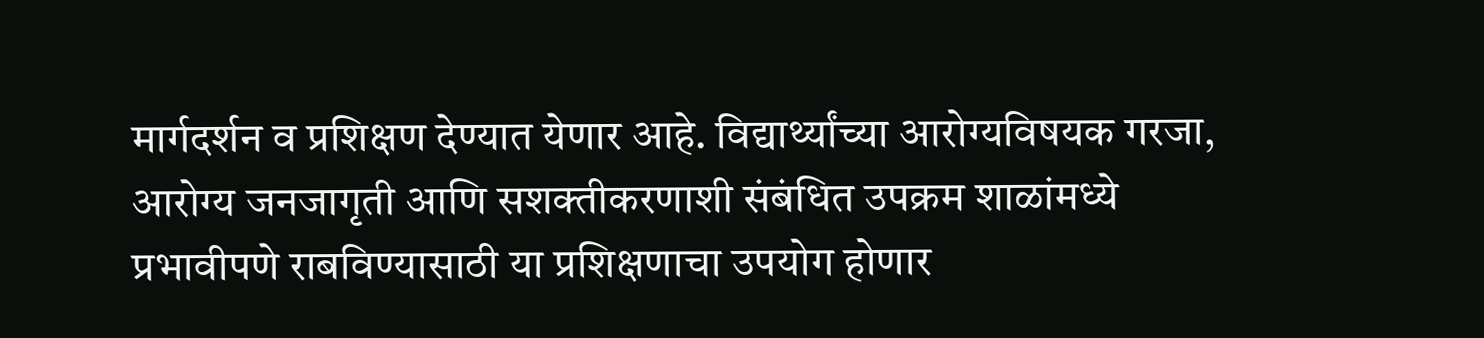मार्गदर्शन व प्रशिक्षण देण्यात येणार आहे. विद्यार्थ्यांच्या आरोग्यविषयक गरजा, आरोग्य जनजागृती आणि सशक्तीकरणाशी संबंधित उपक्रम शाळांमध्ये प्रभावीपणे राबविण्यासाठी या प्रशिक्षणाचा उपयोग होणार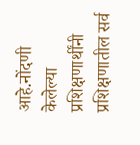आहे.नोंदणी केलेल्या प्रशिक्षणार्थींनी प्रशिक्षणातील सर्व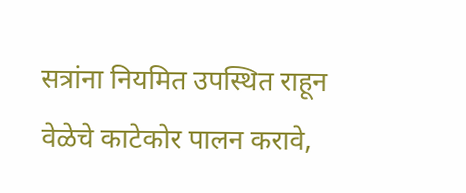सत्रांना नियमित उपस्थित राहून वेळेचे काटेकोर पालन करावे,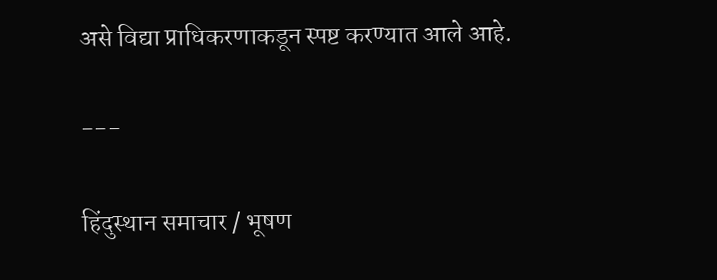असे विद्या प्राधिकरणाकडून स्पष्ट करण्यात आले आहे.

---

हिंदुस्थान समाचार / भूषण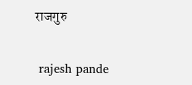राजगुरु


 rajesh pande